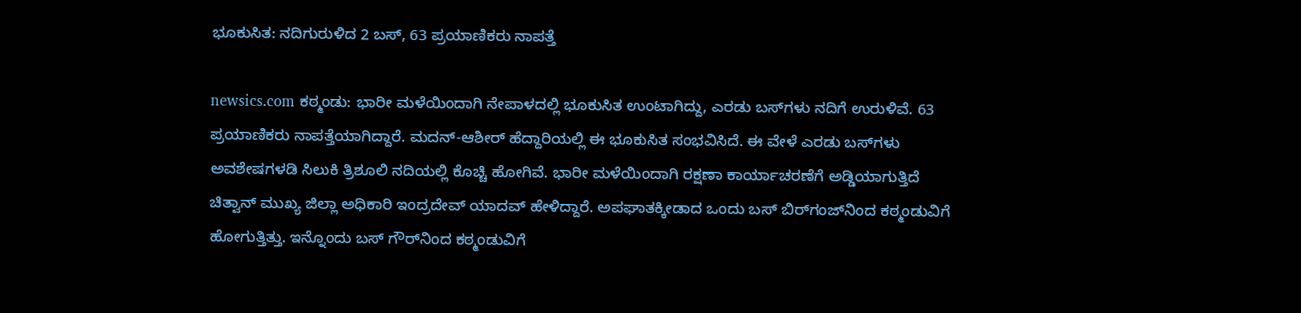ಭೂಕುಸಿತ: ನದಿಗುರುಳಿದ 2 ಬಸ್, 63 ಪ್ರಯಾಣಿಕರು ನಾಪತ್ತೆ

newsics.com ಕಠ್ಮಂಡು: ಭಾರೀ‌ ಮಳೆಯಿಂದಾಗಿ ನೇಪಾಳದಲ್ಲಿ ಭೂಕುಸಿತ ಉಂಟಾಗಿದ್ದು, ಎರಡು ಬಸ್‌ಗಳು ನದಿಗೆ ಉರುಳಿವೆ. 63 ಪ್ರಯಾಣಿಕರು ನಾಪತ್ತೆಯಾಗಿದ್ದಾರೆ. ಮದನ್-ಆಶೀರ್ ಹೆದ್ದಾರಿಯಲ್ಲಿ ಈ ಭೂಕುಸಿತ ಸಂಭವಿಸಿದೆ. ಈ ವೇಳೆ ಎರಡು ಬಸ್‌ಗಳು ಅವಶೇಷಗಳಡಿ ಸಿಲುಕಿ ತ್ರಿಶೂಲಿ ನದಿಯಲ್ಲಿ ಕೊಚ್ಚಿ ಹೋಗಿವೆ. ಭಾರೀ ಮಳೆಯಿಂದಾಗಿ ರಕ್ಷಣಾ ಕಾರ್ಯಾಚರಣೆಗೆ ಅಡ್ಡಿಯಾಗುತ್ತಿದೆ ಚಿತ್ವಾನ್ ಮುಖ್ಯ ಜಿಲ್ಲಾ ಅಧಿಕಾರಿ ಇಂದ್ರದೇವ್ ಯಾದವ್ ಹೇಳಿದ್ದಾರೆ. ಅಪಘಾತಕ್ಕೀಡಾದ ಒಂದು ಬಸ್ ಬಿರ್‌ಗಂಜ್‌ನಿಂದ ಕಠ್ಮಂಡುವಿಗೆ ಹೋಗುತ್ತಿತ್ತು. ಇನ್ನೊಂದು ಬಸ್ ಗೌರ್‌ನಿಂದ ಕಠ್ಮಂಡುವಿಗೆ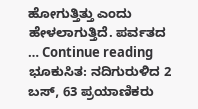ಹೋಗುತ್ತಿತ್ತು ಎಂದು ಹೇಳಲಾಗುತ್ತಿದೆ. ಪರ್ವತದ … Continue reading ಭೂಕುಸಿತ: ನದಿಗುರುಳಿದ 2 ಬಸ್, 63 ಪ್ರಯಾಣಿಕರು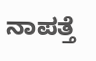ನಾಪತ್ತೆ